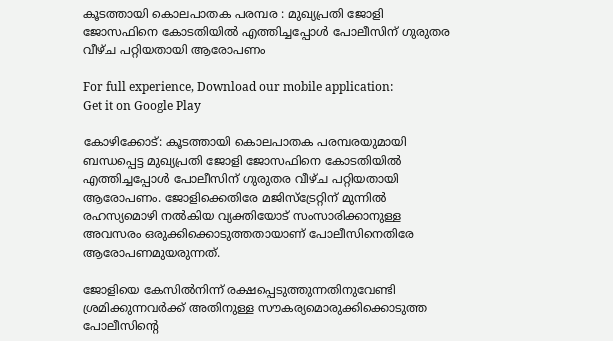കൂടത്തായി കൊലപാതക പരമ്പര : മുഖ്യപ്രതി ജോളി ജോസഫിനെ കോടതിയില്‍ എത്തിച്ചപ്പോള്‍ പോലീസിന് ഗുരുതര വീഴ്ച പറ്റിയതായി ആരോപണം

For full experience, Download our mobile application:
Get it on Google Play

കോഴിക്കോട്: കൂടത്തായി കൊലപാതക പരമ്പരയുമായി ബന്ധപ്പെട്ട മുഖ്യപ്രതി ജോളി ജോസഫിനെ കോടതിയില്‍ എത്തിച്ചപ്പോള്‍ പോലീസിന് ഗുരുതര വീഴ്ച പറ്റിയതായി ആരോപണം. ജോളിക്കെതിരേ മജിസ്‌ട്രേറ്റിന് മുന്നില്‍ രഹസ്യമൊഴി നല്‍കിയ വ്യക്തിയോട് സംസാരിക്കാനുള്ള അവസരം ഒരുക്കിക്കൊടുത്തതായാണ് പോലീസിനെതിരേ ആരോപണമുയരുന്നത്.

ജോളിയെ കേസില്‍നിന്ന് രക്ഷപ്പെടുത്തുന്നതിനുവേണ്ടി ശ്രമിക്കുന്നവര്‍ക്ക് അതിനുള്ള സൗകര്യമൊരുക്കിക്കൊടുത്ത പോലീസിന്റെ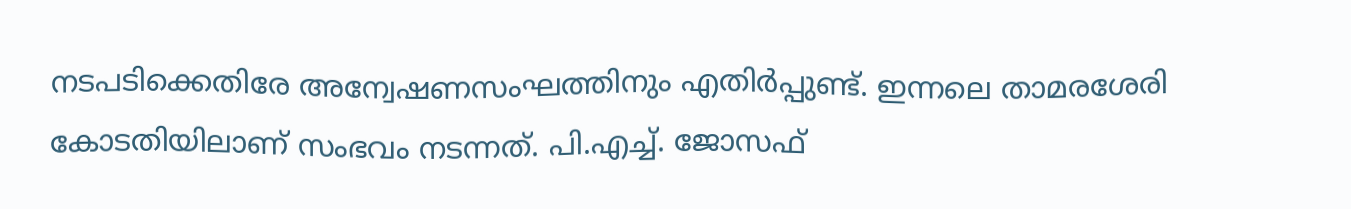നടപടിക്കെതിരേ അന്വേഷണസംഘത്തിനും എതിര്‍പ്പുണ്ട്. ഇന്നലെ താമരശേരി കോടതിയിലാണ് സംഭവം നടന്നത്. പി.എച്ച്. ജോസഫ്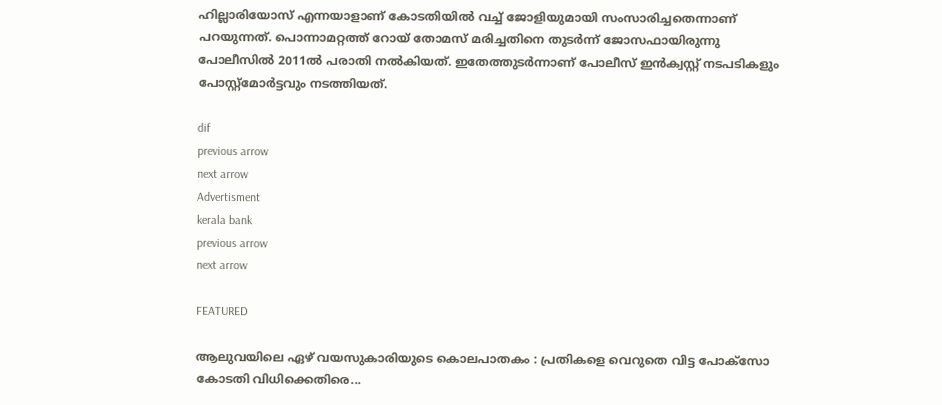ഹില്ലാരിയോസ് എന്നയാളാണ് കോടതിയില്‍ വച്ച് ജോളിയുമായി സംസാരിച്ചതെന്നാണ് പറയുന്നത്. പൊന്നാമറ്റത്ത് റോയ്‌ തോമസ് മരിച്ചതിനെ തുടര്‍ന്ന് ജോസഫായിരുന്നു പോലീസില്‍ 2011ല്‍ പരാതി നല്‍കിയത്. ഇതേത്തുടര്‍ന്നാണ് പോലീസ് ഇന്‍ക്വസ്റ്റ് നടപടികളും പോസ്റ്റ്‌മോര്‍ട്ടവും നടത്തിയത്.

dif
previous arrow
next arrow
Advertisment
kerala bank
previous arrow
next arrow

FEATURED

ആലുവയിലെ ഏഴ് വയസുകാരിയുടെ കൊലപാതകം : പ്രതികളെ വെറുതെ വിട്ട പോക്സോ കോടതി വിധിക്കെതിരെ...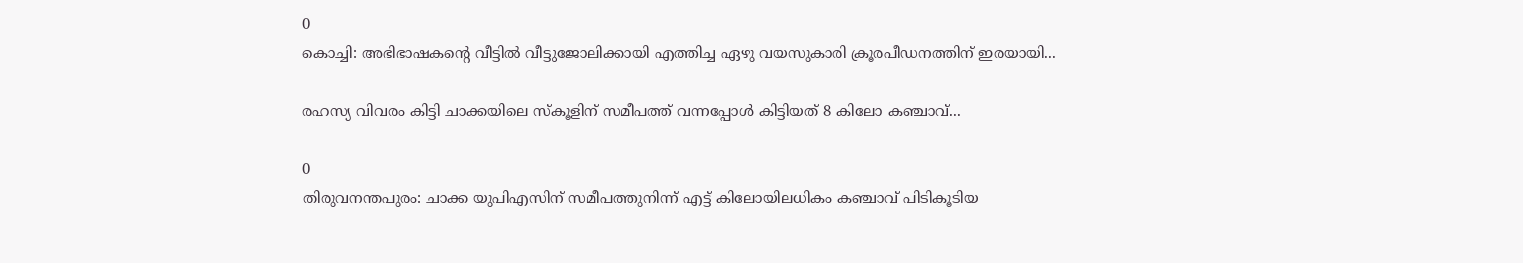0
കൊച്ചി: അഭിഭാഷകന്‍റെ വീട്ടില്‍ വീട്ടുജോലിക്കായി എത്തിച്ച ഏഴു വയസുകാരി ക്രൂരപീഡനത്തിന് ഇരയായി...

രഹസ്യ വിവരം കിട്ടി ചാക്കയിലെ സ്കൂളിന് സമീപത്ത് വന്നപ്പോൾ കിട്ടിയത് 8 കിലോ കഞ്ചാവ്...

0
തിരുവനന്തപുരം: ചാക്ക യുപിഎസിന് സമീപത്തുനിന്ന് എട്ട് കിലോയിലധികം കഞ്ചാവ് പിടികൂടിയ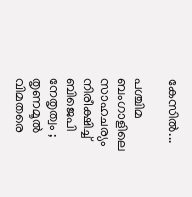കേസിൽ...

പശ്ചിമ ബംഗാളിലെ സാഹചര്യം നിരീക്ഷിച്ച് ബിജെപി നേതൃത്വം ; തൃണമൂൽ വിമതരെ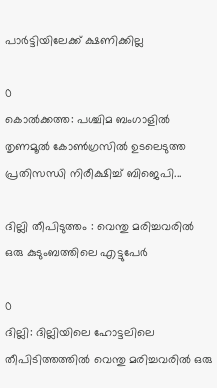പാർട്ടിയിലേക്ക് ക്ഷണിക്കില്ല

0
കൊൽക്കത്ത: പശ്ചിമ ബംഗാളിൽ തൃണമൂൽ കോൺഗ്രസിൽ ഉടലെടുത്ത പ്രതിസന്ധി നിരീക്ഷിച്ച് ബിജെപി...

ദില്ലി തീപിടുത്തം : വെന്തു മരിച്ചവരിൽ ഒരു കുടുംബത്തിലെ എട്ടുപേർ

0
ദില്ലി: ദില്ലിയിലെ ഹോട്ടലിലെ തീപിടിത്തത്തിൽ വെന്തു മരിച്ചവരിൽ ഒരു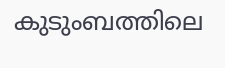കുടുംബത്തിലെ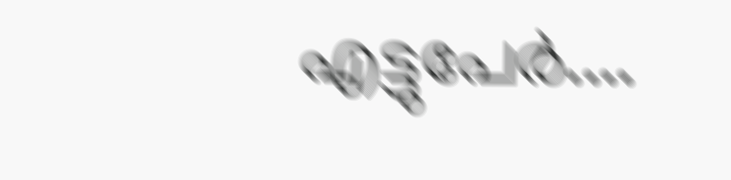എട്ടുപേർ....